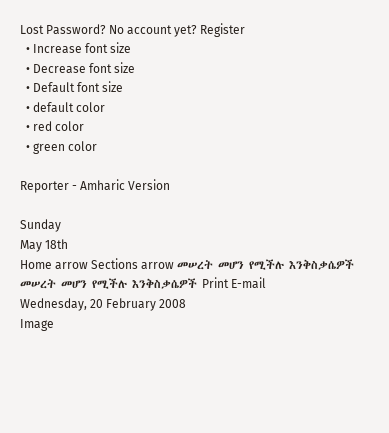Lost Password? No account yet? Register
  • Increase font size
  • Decrease font size
  • Default font size
  • default color
  • red color
  • green color

Reporter - Amharic Version

Sunday
May 18th
Home arrow Sections arrow መሠረት መሆን የሚችሉ እንቅስቃሴዎች
መሠረት መሆን የሚችሉ እንቅስቃሴዎች Print E-mail
Wednesday, 20 February 2008
Image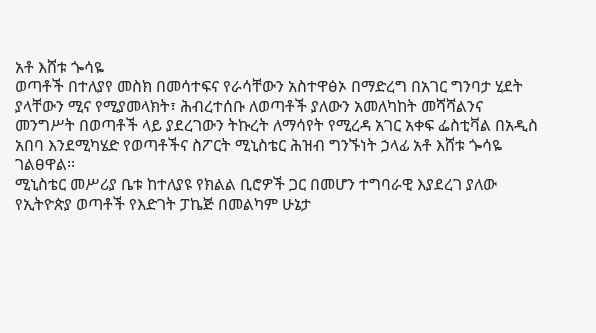አቶ እሸቱ ጐሳዬ
ወጣቶች በተለያየ መስክ በመሳተፍና የራሳቸውን አስተዋፅኦ በማድረግ በአገር ግንባታ ሂደት ያላቸውን ሚና የሚያመላክት፣ ሕብረተሰቡ ለወጣቶች ያለውን አመለካከት መሻሻልንና መንግሥት በወጣቶች ላይ ያደረገውን ትኩረት ለማሳየት የሚረዳ አገር አቀፍ ፌስቲቫል በአዲስ አበባ እንደሚካሄድ የወጣቶችና ስፖርት ሚኒስቴር ሕዝብ ግንኙነት ኃላፊ አቶ እሸቱ ጐሳዬ ገልፀዋል፡፡
ሚኒስቴር መሥሪያ ቤቱ ከተለያዩ የክልል ቢሮዎች ጋር በመሆን ተግባራዊ እያደረገ ያለው የኢትዮጵያ ወጣቶች የእድገት ፓኬጅ በመልካም ሁኔታ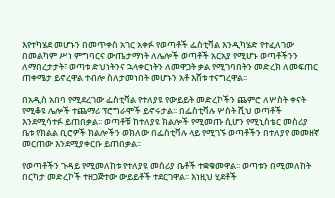እየተካሄደ መሆኑን በመጥቀስ አገር አቀፉ የወጣቶች ፌስቲቫል እንዲካሄድ የተፈለገው በመልካም ሥነ ምግባርና ውጤታማነት ለሌሎች ወጣቶች አርአያ የሚሆኑ ወጣቶችንን ለማበረታታት፣ ወጣቱ ድህነትንና ኋላቀርነትን ለመዋጋት ቃል የሚገባበትን መድረክ ለመፍጠር ጠቀሜታ ይኖረዋል ተብሎ ስለታመነበት መሆኑን አቶ እሸቱ ተናግረዋል፡፡

በአዲስ አበባ የሚደረገው ፌስቲቫል የተለያዩ የውይይት መድረኮችን ጨምሮ ለሦስት ቀናት የሚቆዩ ሌሎች ተጨማሪ ፕሮግራሞች ይኖሩታል፡፡ በፌስቲቫሉ ሦስት ሺህ ወጣቶች እንደሚሳተፉ ይጠበቃል፡፡ ወጣቶቹ ከተለያዩ ክልሎች የሚመጡ ሲሆን የሚኒስቴር መስሪያ ቤቱ የክልል ቢሮዎች ክልሎችን ወክለው በፌስቲቫሉ ላይ የሚገኙ ወጣቶችን በተለያየ መመዘኛ መርጠው እንደሚያቀርቡ ይጠበቃል፡፡

የወጣቶችን ጉዳይ የሚመለከቱ የተለያዩ መስሪያ ቤቶች ተቋቁመዋል፡፡ ወጣቱን በሚመለከት በርካታ መድረኮች ተዘጋጅተው ውይይቶች ተደርገዋል፡፡ እነዚህ ሂደቶች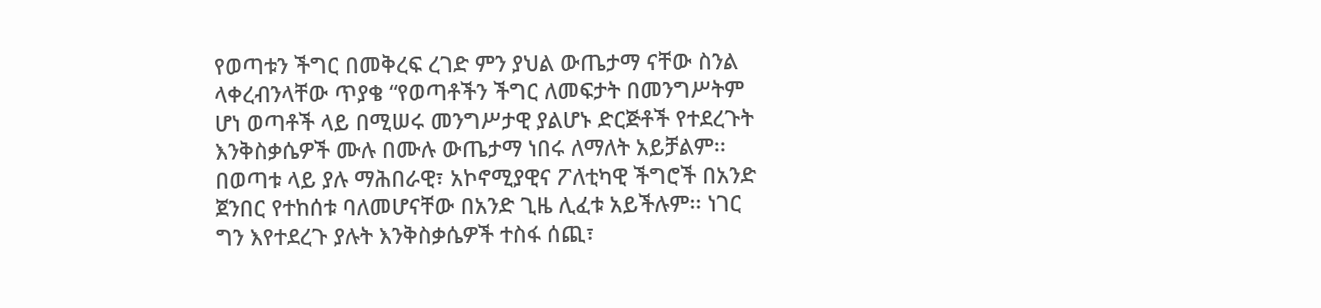የወጣቱን ችግር በመቅረፍ ረገድ ምን ያህል ውጤታማ ናቸው ስንል ላቀረብንላቸው ጥያቄ “የወጣቶችን ችግር ለመፍታት በመንግሥትም ሆነ ወጣቶች ላይ በሚሠሩ መንግሥታዊ ያልሆኑ ድርጅቶች የተደረጉት እንቅስቃሴዎች ሙሉ በሙሉ ውጤታማ ነበሩ ለማለት አይቻልም፡፡ በወጣቱ ላይ ያሉ ማሕበራዊ፣ አኮኖሚያዊና ፖለቲካዊ ችግሮች በአንድ ጀንበር የተከሰቱ ባለመሆናቸው በአንድ ጊዜ ሊፈቱ አይችሉም፡፡ ነገር ግን እየተደረጉ ያሉት እንቅስቃሴዎች ተስፋ ሰጪ፣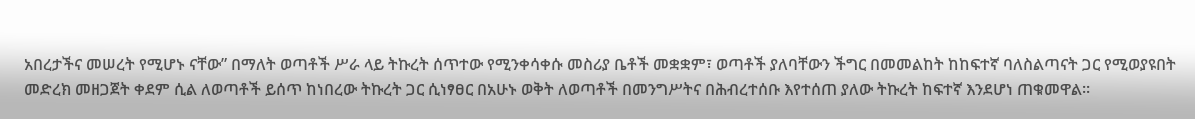አበረታችና መሠረት የሚሆኑ ናቸው” በማለት ወጣቶች ሥራ ላይ ትኩረት ሰጥተው የሚንቀሳቀሱ መስሪያ ቤቶች መቋቋም፣ ወጣቶች ያለባቸውን ችግር በመመልከት ከከፍተኛ ባለስልጣናት ጋር የሚወያዩበት መድረክ መዘጋጀት ቀደም ሲል ለወጣቶች ይሰጥ ከነበረው ትኩረት ጋር ሲነፃፀር በአሁኑ ወቅት ለወጣቶች በመንግሥትና በሕብረተሰቡ እየተሰጠ ያለው ትኩረት ከፍተኛ እንደሆነ ጠቁመዋል፡፡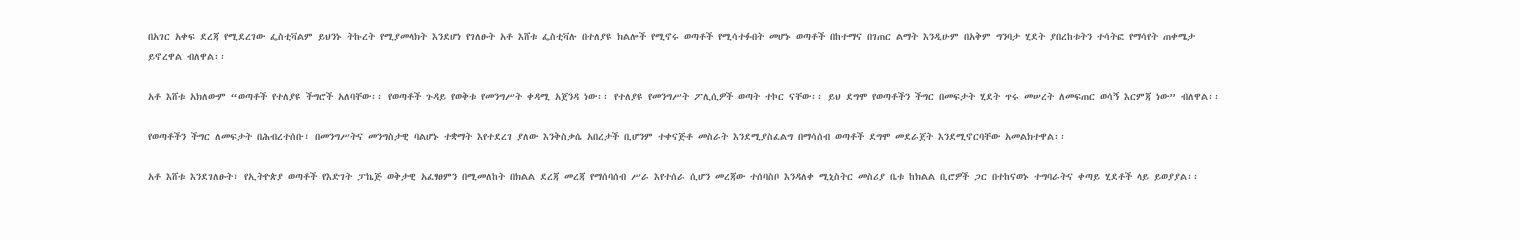በአገር አቀፍ ደረጃ የሚደረገው ፌስቲቫልም ይህንኑ ትኩረት የሚያመላክት እንደሆነ የገለፁት አቶ እሸቱ ፌስቲቫሉ በተለያዩ ክልሎች የሚኖሩ ወጣቶች የሚሳተፉበት መሆኑ ወጣቶች በከተማና በገጠር ልማት እንዲሁም በአቅም ግንባታ ሂደት ያበረከቱትን ተሳትፎ የማሳየት ጠቀሜታ ይኖረዋል ብለዋል፡፡

አቶ እሸቱ አክለውም “ወጣቶች የተለያዩ ችግሮች አለባቸው፡፡ የወጣቶች ጉዳይ የወቅቱ የመንግሥት ቀዳሚ አጀንዳ ነው፡፡ የተለያዩ የመንግሥት ፖሊሲዎች ወጣት ተኮር ናቸው፡፡ ይህ ደግሞ የወጣቶችን ችግር በመፍታት ሂደት ጥሩ መሠረት ለመፍጠር ወሳኝ እርምጃ ነው” ብለዋል፡፡

የወጣቶችን ችግር ለመፍታት በሕብረተሰቡ፣ በመንግሥትና መንግስታዊ ባልሆኑ ተቋማት እየተደረገ ያለው እንቅስቃሴ አበረታች ቢሆንም ተቀናጅቶ መስራት እንደሚያስፈልግ በማሳሰብ ወጣቶች ደግሞ መደራጀት እንደሚኖርባቸው አመልክተዋል፡፡

አቶ እሸቱ እንደገለፁት፣ የኢትዮጵያ ወጣቶች የእድገት ፓኬጅ ወቅታዊ አፈፃፀምን በሚመለከት በክልል ደረጃ መረጃ የማሰባሰብ ሥራ እየተሰራ ሲሆን መረጃው ተሰባስቦ እንዳለቀ ሚኒስትር መስሪያ ቤቱ ከክልል ቢሮዎች ጋር በተከናወኑ ተግባራትና ቀጣይ ሂደቶች ላይ ይወያያል፡፡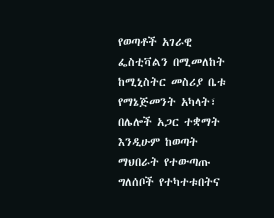የወጣቶች አገራዊ ፌስቲቫልን በሚመለከት ከሚኒስትር መስሪያ ቤቱ የማኔጅመንት አካላት፣ በሌሎች አጋር ተቋማት እንዲሁም ከወጣት ማህበራት የተውጣጡ ግለሰቦች የተካተቱበትና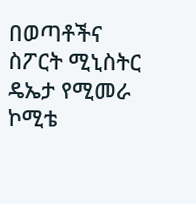በወጣቶችና ስፖርት ሚኒስትር ዴኤታ የሚመራ ኮሚቴ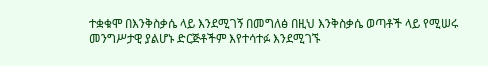ተቋቁሞ በእንቅስቃሴ ላይ እንደሚገኝ በመግለፅ በዚህ እንቅስቃሴ ወጣቶች ላይ የሚሠሩ መንግሥታዊ ያልሆኑ ድርጅቶችም እየተሳተፉ እንደሚገኙ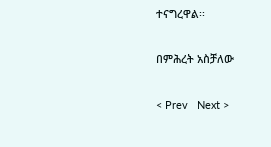ተናግረዋል፡፡

በምሕረት አስቻለው

< Prev   Next >